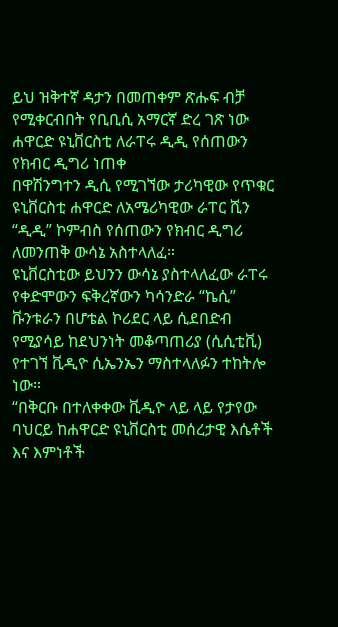ይህ ዝቅተኛ ዳታን በመጠቀም ጽሑፍ ብቻ የሚቀርብበት የቢቢሲ አማርኛ ድረ ገጽ ነው
ሐዋርድ ዩኒቨርስቲ ለራፐሩ ዲዲ የሰጠውን የክብር ዲግሪ ነጠቀ
በዋሽንግተን ዲሲ የሚገኘው ታሪካዊው የጥቁር ዩኒቨርስቲ ሐዋርድ ለአሜሪካዊው ራፐር ሺን “ዲዲ” ኮምብስ የሰጠውን የክብር ዲግሪ ለመንጠቅ ውሳኔ አስተላለፈ።
ዩኒቨርስቲው ይህንን ውሳኔ ያስተላለፈው ራፐሩ የቀድሞውን ፍቅረኛውን ካሳንድራ “ኬሲ” ቩንቱራን በሆቴል ኮሪደር ላይ ሲደበድብ የሚያሳይ ከደህንነት መቆጣጠሪያ (ሲሲቲቪ) የተገኘ ቪዲዮ ሲኤንኤን ማስተላለፉን ተከትሎ ነው።
“በቅርቡ በተለቀቀው ቪዲዮ ላይ ላይ የታየው ባህርይ ከሐዋርድ ዩኒቨርስቲ መሰረታዊ እሴቶች እና እምነቶች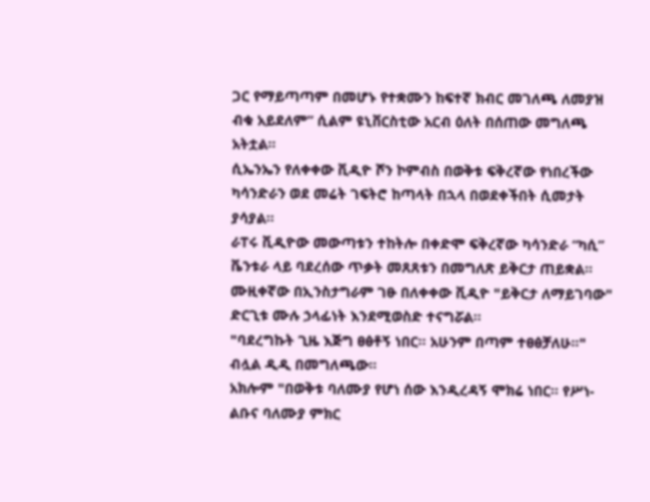ጋር የማይጣጣም በመሆኑ የተቋሙን ከፍተኛ ክብር መገለጫ ለመያዝ ብቁ አይደለም” ሲልም ዩኒቨርስቲው አርብ ዕለት በሰጠው መግለጫ አትቷል።
ሲኤንኤን የለቀቀው ቪዲዮ ሾን ኮምብስ በወቅቱ ፍቅረኛው የነበረችው ካሳንድራን ወደ መሬት ገፍትሮ ከጣላት በኋላ በወደቀችበት ሲመታት ያሳያል።
ራፐሩ ቪዲዮው መውጣቱን ተከትሎ በቀድሞ ፍቅረኛው ካሳንድራ “ካሲ” ቬንቱራ ላይ ባደረሰው ጥቃት መጸጸቱን በመግለጽ ይቅርታ ጠይቋል።
ሙዚቀኛው በኢንስታግራም ገፁ በለቀቀው ቪዲዮ "ይቅርታ ለማይገባው" ድርጊቱ ሙሉ ኃላፊነት እንደሚወስድ ተናግሯል።
"ባደረግኩት ጊዜ እጅግ ፀፅቶኝ ነበር። አሁንም በጣም ተፀፅቻለሁ።" ብሏል ዲዲ በመግለጫው።
አክሎም "በወቅቱ ባለሙያ የሆነ ሰው እንዲረዳኝ ሞክሬ ነበር። የሥነ-ልቡና ባለሙያ ምክር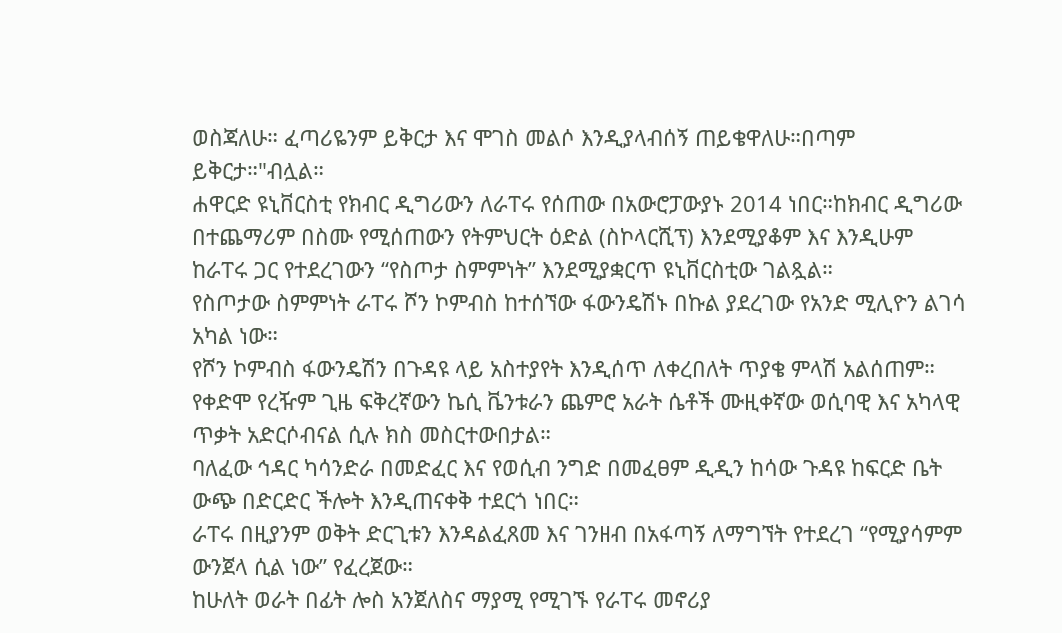ወስጃለሁ። ፈጣሪዬንም ይቅርታ እና ሞገስ መልሶ እንዲያላብሰኝ ጠይቄዋለሁ።በጣም ይቅርታ።"ብሏል።
ሐዋርድ ዩኒቨርስቲ የክብር ዲግሪውን ለራፐሩ የሰጠው በአውሮፓውያኑ 2014 ነበር።ከክብር ዲግሪው በተጨማሪም በስሙ የሚሰጠውን የትምህርት ዕድል (ስኮላርሺፕ) እንደሚያቆም እና እንዲሁም ከራፐሩ ጋር የተደረገውን “የስጦታ ስምምነት” እንደሚያቋርጥ ዩኒቨርስቲው ገልጿል።
የስጦታው ስምምነት ራፐሩ ሾን ኮምብስ ከተሰኘው ፋውንዴሽኑ በኩል ያደረገው የአንድ ሚሊዮን ልገሳ አካል ነው።
የሾን ኮምብስ ፋውንዴሽን በጉዳዩ ላይ አስተያየት እንዲሰጥ ለቀረበለት ጥያቄ ምላሽ አልሰጠም።
የቀድሞ የረዥም ጊዜ ፍቅረኛውን ኬሲ ቬንቱራን ጨምሮ አራት ሴቶች ሙዚቀኛው ወሲባዊ እና አካላዊ ጥቃት አድርሶብናል ሲሉ ክስ መስርተውበታል።
ባለፈው ኅዳር ካሳንድራ በመድፈር እና የወሲብ ንግድ በመፈፀም ዲዲን ከሳው ጉዳዩ ከፍርድ ቤት ውጭ በድርድር ችሎት እንዲጠናቀቅ ተደርጎ ነበር።
ራፐሩ በዚያንም ወቅት ድርጊቱን እንዳልፈጸመ እና ገንዘብ በአፋጣኝ ለማግኘት የተደረገ “የሚያሳምም ውንጀላ ሲል ነው” የፈረጀው።
ከሁለት ወራት በፊት ሎስ አንጀለስና ማያሚ የሚገኙ የራፐሩ መኖሪያ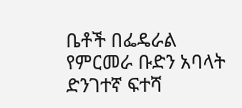ቤቶች በፌዴራል የምርመራ ቡድን አባላት ድንገተኛ ፍተሻ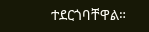ተደርጎባቸዋል።